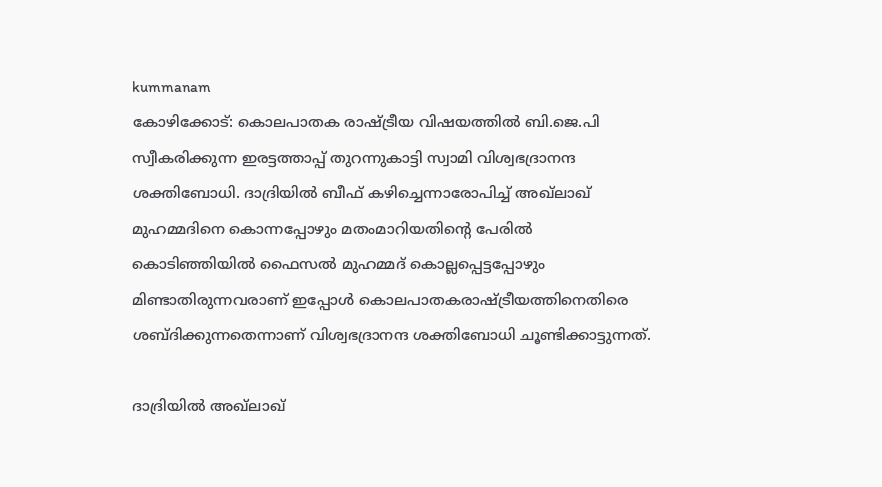kummanam
കോഴിക്കോട്: കൊലപാതക രാഷ്ട്രീയ വിഷയത്തില്‍ ബി.ജെ.പി സ്വീകരിക്കുന്ന ഇരട്ടത്താപ്പ് തുറന്നുകാട്ടി സ്വാമി വിശ്വഭദ്രാനന്ദ ശക്തിബോധി. ദാദ്രിയില്‍ ബീഫ് കഴിച്ചെന്നാരോപിച്ച് അഖ്‌ലാഖ് മുഹമ്മദിനെ കൊന്നപ്പോഴും മതംമാറിയതിന്റെ പേരില്‍ കൊടിഞ്ഞിയില്‍ ഫൈസല്‍ മുഹമ്മദ് കൊല്ലപ്പെട്ടപ്പോഴും മിണ്ടാതിരുന്നവരാണ് ഇപ്പോള്‍ കൊലപാതകരാഷ്ട്രീയത്തിനെതിരെ ശബ്ദിക്കുന്നതെന്നാണ് വിശ്വഭദ്രാനന്ദ ശക്തിബോധി ചൂണ്ടിക്കാട്ടുന്നത്.

ദാദ്രിയില്‍ അഖ്‌ലാഖ്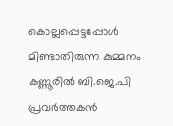കൊല്ലപ്പെട്ടപ്പോള്‍ മിണ്ടാതിരുന്ന കുമ്മനം കണ്ണൂരില്‍ ബി.ജെ.പി പ്രവര്‍ത്തകന്‍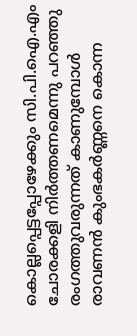കൊല്ലപ്പെട്ടപ്പോഴേക്കും സി.പി.ഐ.എം ചോരക്കളി നിര്‍ത്തണമെന്നു പറഞ്ഞു രംഗത്തുവരുന്നത് കാണുമ്പോള്‍ രാവണന്‍ കുംഭകര്‍ണ്ണനെ കൊന്ന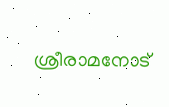ശ്രീരാമനോട്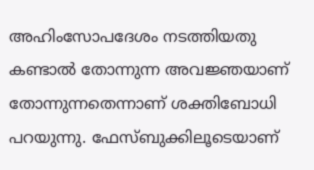അഹിംസോപദേശം നടത്തിയതു കണ്ടാല്‍ തോന്നുന്ന അവജ്ഞയാണ് തോന്നുന്നതെന്നാണ് ശക്തിബോധി പറയുന്നു. ഫേസ്ബുക്കിലൂടെയാണ്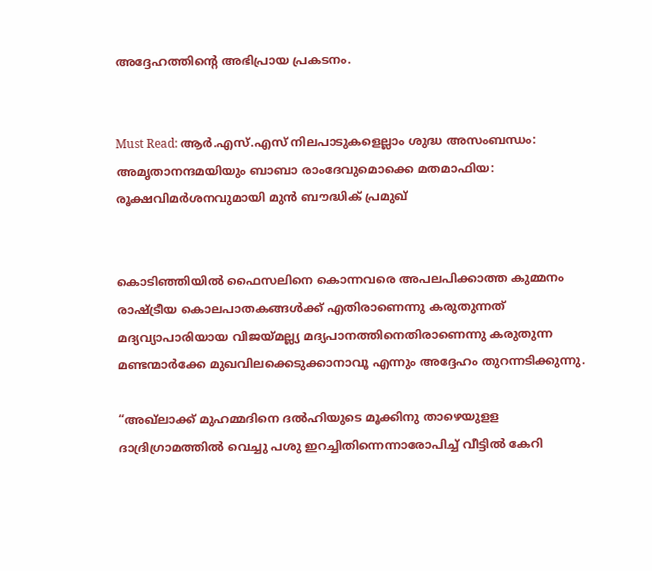അദ്ദേഹത്തിന്റെ അഭിപ്രായ പ്രകടനം.


Must Read: ആര്‍.എസ്.എസ് നിലപാടുകളെല്ലാം ശുദ്ധ അസംബന്ധം: അമൃതാനന്ദമയിയും ബാബാ രാംദേവുമൊക്കെ മതമാഫിയ: രൂക്ഷവിമര്‍ശനവുമായി മുന്‍ ബൗദ്ധിക് പ്രമുഖ്


കൊടിഞ്ഞിയില്‍ ഫൈസലിനെ കൊന്നവരെ അപലപിക്കാത്ത കുമ്മനം രാഷ്ട്രീയ കൊലപാതകങ്ങള്‍ക്ക് എതിരാണെന്നു കരുതുന്നത് മദ്യവ്യാപാരിയായ വിജയ്മല്ല്യ മദ്യപാനത്തിനെതിരാണെന്നു കരുതുന്ന മണ്ടന്മാര്‍ക്കേ മുഖവിലക്കെടുക്കാനാവൂ എന്നും അദ്ദേഹം തുറന്നടിക്കുന്നു.

“അഖ്‌ലാക്ക് മുഹമ്മദിനെ ദല്‍ഹിയുടെ മൂക്കിനു താഴെയുളള ദാദ്രിഗ്രാമത്തില്‍ വെച്ചു പശു ഇറച്ചിതിന്നെന്നാരോപിച്ച് വീട്ടില്‍ കേറി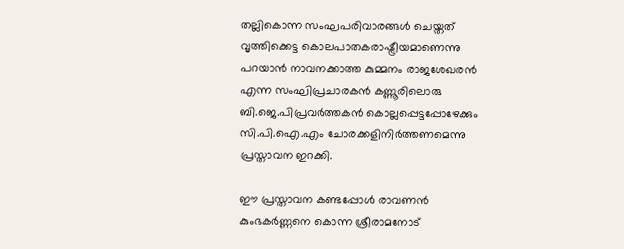തല്ലികൊന്ന സംഘപരിവാരങ്ങള്‍ ചെയ്തത് വൃത്തിക്കെട്ട കൊലപാതകരാഷ്ട്രീയമാണെന്നു പറയാന്‍ നാവനക്കാത്ത കുമ്മനം രാജശേഖരന്‍ എന്ന സംഘിപ്രചാരകന്‍ കണ്ണൂരിലൊരു ബി.ജെ.പിപ്രവര്‍ത്തകന്‍ കൊല്ലപ്പെട്ടപ്പോഴേക്കും സി.പി.ഐ.എം ചോരക്കളിനിര്‍ത്തണമെന്നു പ്രസ്താവന ഇറക്കി.

ഈ പ്രസ്താവന കണ്ടപ്പോള്‍ രാവണന്‍ കുംഭകര്‍ണ്ണനെ കൊന്ന ശ്രീരാമനോട്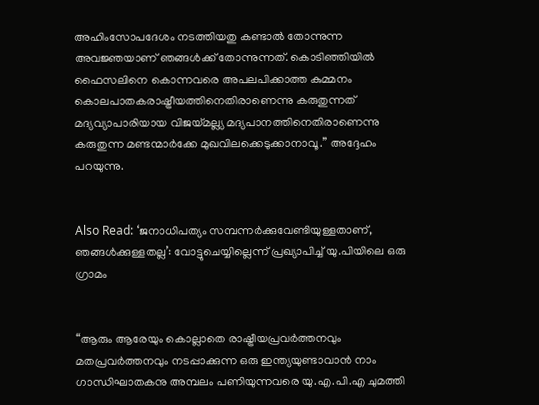അഹിംസോപദേശം നടത്തിയതു കണ്ടാല്‍ തോന്നുന്ന അവജ്ഞയാണ് ഞങ്ങള്‍ക്ക് തോന്നുന്നത്. കൊടിഞ്ഞിയില്‍ ഫൈസലിനെ കൊന്നവരെ അപലപിക്കാത്ത കുമ്മനം കൊലപാതകരാഷ്ട്രീയത്തിനെതിരാണെന്നു കരുതുന്നത് മദ്യവ്യാപാരിയായ വിജയ്മല്ല്യ മദ്യപാനത്തിനെതിരാണെന്നു കരുതുന്ന മണ്ടന്മാര്‍ക്കേ മുഖവിലക്കെടുക്കാനാവൂ.” അദ്ദേഹം പറയുന്നു.


Also Read: ‘ജനാധിപത്യം സമ്പന്നര്‍ക്കുവേണ്ടിയുള്ളതാണ്, ഞങ്ങള്‍ക്കുള്ളതല്ല’: വോട്ടുചെയ്യില്ലെന്ന് പ്രഖ്യാപിച്ച് യു.പിയിലെ ഒരു ഗ്രാമം


“ആരും ആരേയും കൊല്ലാതെ രാഷ്ട്രീയപ്രവര്‍ത്തനവും മതപ്രവര്‍ത്തനവും നടപ്പാക്കുന്ന ഒരു ഇന്ത്യയുണ്ടാവാന്‍ നാം ഗാന്ധിഘാതകനു അമ്പലം പണിയുന്നവരെ യു.എ.പി.എ ചുമത്തി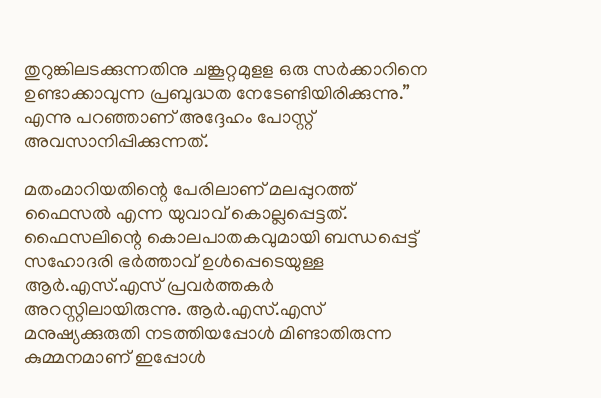തുറുങ്കിലടക്കുന്നതിനു ചങ്കൂറ്റമുളള ഒരു സര്‍ക്കാറിനെ ഉണ്ടാക്കാവുന്ന പ്രബുദ്ധത നേടേണ്ടിയിരിക്കുന്നു.” എന്നു പറഞ്ഞാണ് അദ്ദേഹം പോസ്റ്റ് അവസാനിപ്പിക്കുന്നത്.

മതംമാറിയതിന്റെ പേരിലാണ് മലപ്പുറത്ത് ഫൈസല്‍ എന്ന യുവാവ് കൊല്ലപ്പെട്ടത്. ഫൈസലിന്റെ കൊലപാതകവുമായി ബന്ധപ്പെട്ട് സഹോദരി ഭര്‍ത്താവ് ഉള്‍പ്പെടെയുള്ള ആര്‍.എസ്.എസ് പ്രവര്‍ത്തകര്‍ അറസ്റ്റിലായിരുന്നു. ആര്‍.എസ്.എസ് മനുഷ്യക്കുരുതി നടത്തിയപ്പോള്‍ മിണ്ടാതിരുന്ന കുമ്മനമാണ് ഇപ്പോള്‍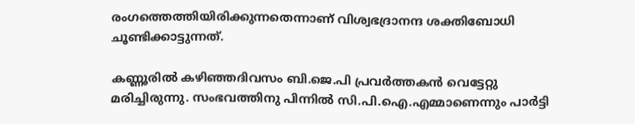രംഗത്തെത്തിയിരിക്കുന്നതെന്നാണ് വിശ്വഭദ്രാനന്ദ ശക്തിബോധി ചൂണ്ടിക്കാട്ടുന്നത്.

കണ്ണൂരില്‍ കഴിഞ്ഞദിവസം ബി.ജെ.പി പ്രവര്‍ത്തകന്‍ വെട്ടേറ്റു മരിച്ചിരുന്നു. സംഭവത്തിനു പിന്നില്‍ സി.പി.ഐ.എമ്മാണെന്നും പാര്‍ട്ടി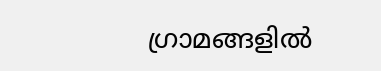ഗ്രാമങ്ങളില്‍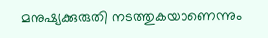മനുഷ്യക്കുരുതി നടത്തുകയാണെന്നും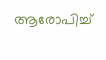ആരോപിച്ച്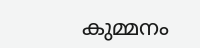കുമ്മനം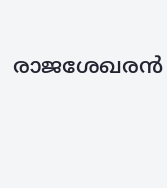രാജശേഖരന്‍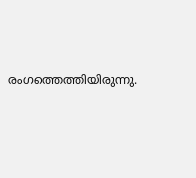രംഗത്തെത്തിയിരുന്നു.